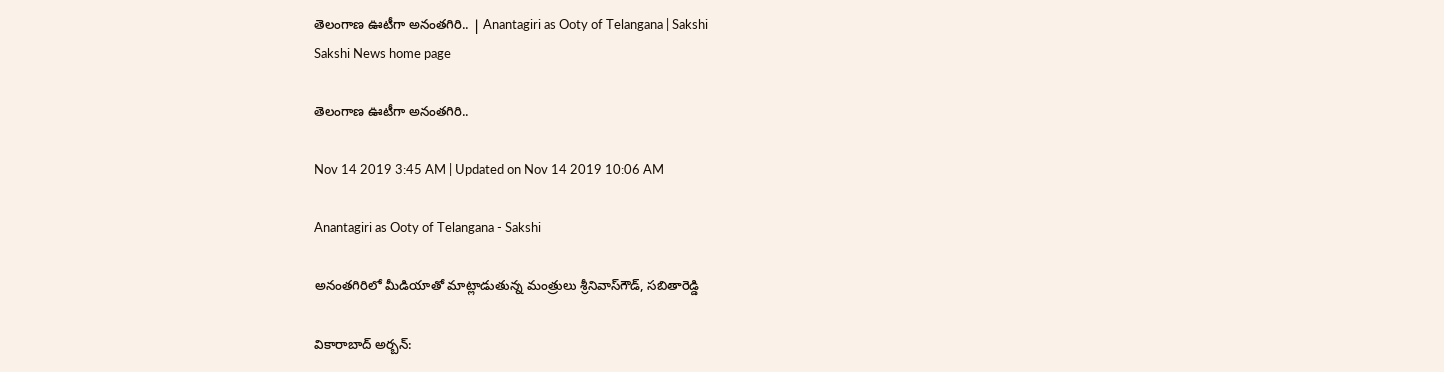తెలంగాణ ఊటీగా అనంతగిరి.. | Anantagiri as Ooty of Telangana | Sakshi
Sakshi News home page

తెలంగాణ ఊటీగా అనంతగిరి..

Nov 14 2019 3:45 AM | Updated on Nov 14 2019 10:06 AM

Anantagiri as Ooty of Telangana - Sakshi

అనంతగిరిలో మీడియాతో మాట్లాడుతున్న మంత్రులు శ్రీనివాస్‌గౌడ్, సబితారెడ్డి

వికారాబాద్‌ అర్బన్‌: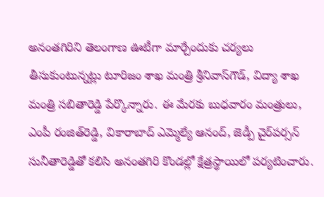అనంతగిరిని తెలంగాణ ఊటీగా మార్చేందుకు చర్యలు తీసుకుంటున్నట్లు టూరిజం శాఖ మంత్రి శ్రీనివాస్‌గౌడ్, విద్యా శాఖ మంత్రి సబితారెడ్డి పేర్కొన్నారు. ఈ మేరకు బుధవారం మంత్రులు, ఎంపీ రంజిత్‌రెడ్డి, వికారాబాద్‌ ఎమ్మెల్యే ఆనంద్, జెడ్పీ చైర్‌పర్సన్‌ సునీతారెడ్డితో కలిసి అనంతగిరి కొండల్లో క్షేత్రస్థాయిలో పర్యటించారు.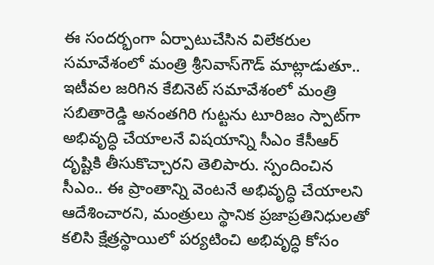ఈ సందర్భంగా ఏర్పాటుచేసిన విలేకరుల సమావేశంలో మంత్రి శ్రీనివాస్‌గౌడ్‌ మాట్లాడుతూ.. ఇటీవల జరిగిన కేబినెట్‌ సమావేశంలో మంత్రి సబితారెడ్డి అనంతగిరి గుట్టను టూరిజం స్పాట్‌గా అభివృద్ధి చేయాలనే విషయాన్ని సీఎం కేసీఆర్‌ దృష్టికి తీసుకొచ్చారని తెలిపారు. స్పందించిన సీఎం.. ఈ ప్రాంతాన్ని వెంటనే అభివృద్ధి చేయాలని ఆదేశించారని, మంత్రులు స్థానిక ప్రజాప్రతినిధులతో కలిసి క్షేత్రస్థాయిలో పర్యటించి అభివృద్ధి కోసం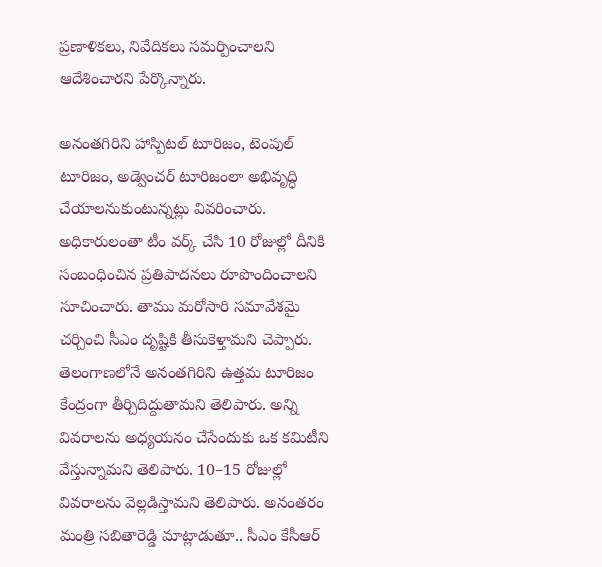ప్రణాళికలు, నివేదికలు సమర్పించాలని ఆదేశించారని పేర్కొన్నారు.

అనంతగిరిని హాస్పిటల్‌ టూరిజం, టెంపుల్‌ టూరిజం, అడ్వెంచర్‌ టూరిజంలా అభివృద్ధి చేయాలనుకుంటున్నట్లు వివరించారు. అధికారులంతా టీం వర్క్‌ చేసి 10 రోజుల్లో దీనికి సంబంధించిన ప్రతిపాదనలు రూపొందించాలని సూచించారు. తాము మరోసారి సమావేశమై చర్చించి సీఎం దృష్టికి తీసుకెళ్తామని చెప్పారు. తెలంగాణలోనే అనంతగిరిని ఉత్తమ టూరిజం కేంద్రంగా తీర్చిదిద్దుతామని తెలిపారు. అన్ని వివరాలను అధ్యయనం చేసేందుకు ఒక కమిటీని వేస్తున్నామని తెలిపారు. 10–15 రోజుల్లో వివరాలను వెల్లడిస్తామని తెలిపారు. అనంతరం మంత్రి సబితారెడ్డి మాట్లాడుతూ.. సీఎం కేసీఆర్‌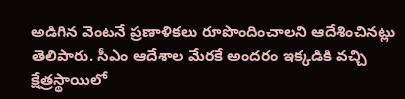అడిగిన వెంటనే ప్రణాళికలు రూపొందించాలని ఆదేశించినట్లు తెలిపారు. సీఎం ఆదేశాల మేరకే అందరం ఇక్కడికి వచ్చి క్షేత్రస్థాయిలో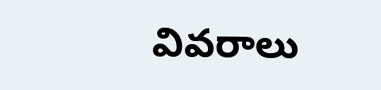వివరాలు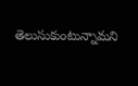తెలుసుకుంటున్నామని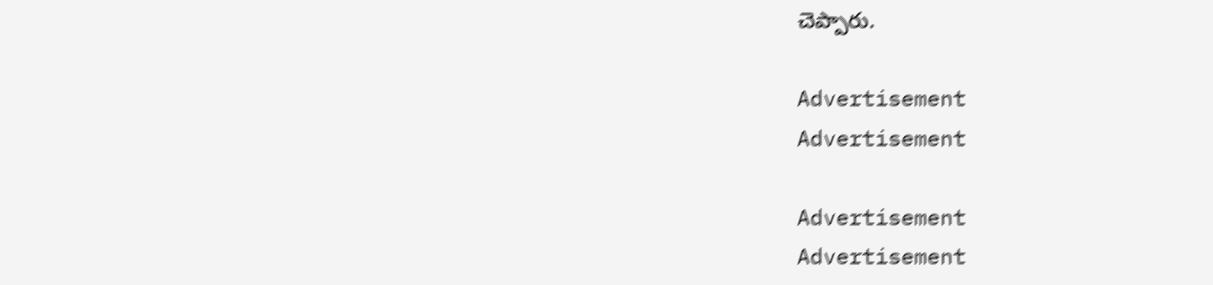చెప్పారు.

Advertisement
Advertisement

Advertisement
Advertisement